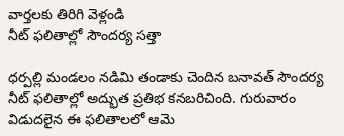వార్తలకు తిరిగి వెళ్లండి
నీట్ ఫలితాల్లో సౌందర్య సత్తా

ధర్పల్లి మండలం నడిమి తండాకు చెందిన బనావత్ సౌందర్య నీట్ ఫలితాల్లో అద్భుత ప్రతిభ కనబరిచింది. గురువారం విడుదలైన ఈ ఫలితాలలో ఆమె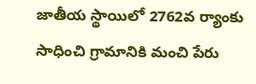జాతీయ స్థాయిలో 2762వ ర్యాంకు సాధించి గ్రామానికి మంచి పేరు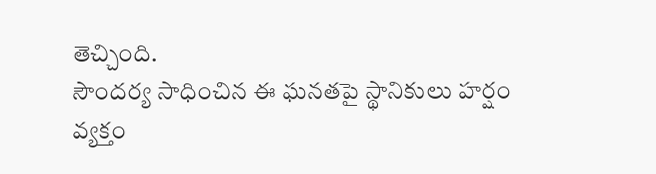తెచ్చింది.
సౌందర్య సాధించిన ఈ ఘనతపై స్థానికులు హర్షం వ్యక్తం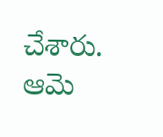చేశారు. ఆమె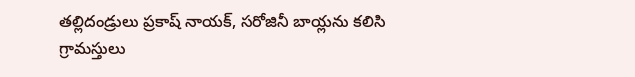తల్లిదండ్రులు ప్రకాష్ నాయక్, సరోజినీ బాయ్లను కలిసి గ్రామస్తులు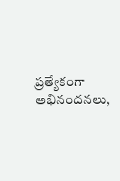ప్రత్యేకంగా అభినందనలు,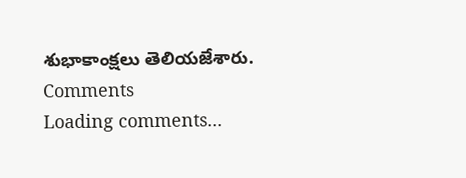శుభాకాంక్షలు తెలియజేశారు.
Comments
Loading comments...